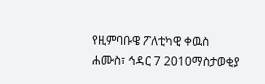የዚምባቡዌ ፖለቲካዊ ቀዉስ
ሐሙስ፣ ኅዳር 7 2010ማስታወቂያ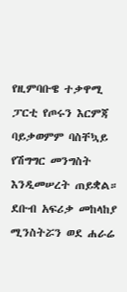የዚምባቡዌ ተቃዋሚ ፓርቲ የጦሩን እርምጃ ባይቃወምም ባስቸኳይ የሽግግር መንግስት እንዲመሠረት ጠይቋል። ደቡብ አፍሪቃ መከላከያ ሚንስትሯን ወደ ሐራሬ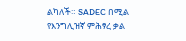ልካለች። SADEC በሚል የእንግሊዝኛ ምሕፃረ ቃል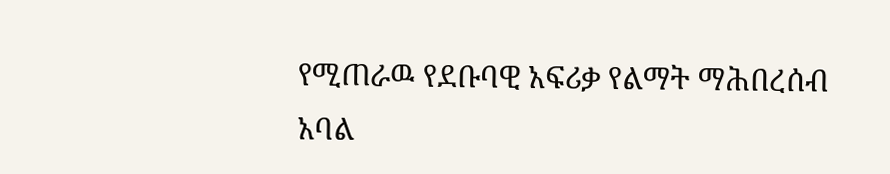የሚጠራዉ የደቡባዊ አፍሪቃ የልማት ማሕበረሰብ አባል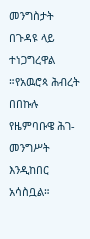መንግስታት በጉዳዩ ላይ ተነጋግረዋል ።የአዉሮጳ ሕብረት በበኩሉ የዜምባቡዌ ሕገ-መንግሥት እንዲከበር አሳስቧል።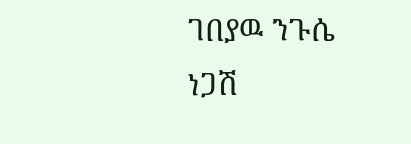ገበያዉ ንጉሴ
ነጋሽ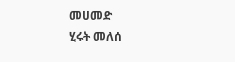መሀመድ
ሂሩት መለሰ